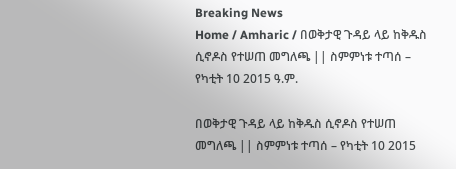Breaking News
Home / Amharic / በወቅታዊ ጉዳይ ላይ ከቅዱስ ሲኖዶስ የተሠጠ መግለጫ || ስምምነቱ ተጣሰ – የካቲት 10 2015 ዓ.ም.

በወቅታዊ ጉዳይ ላይ ከቅዱስ ሲኖዶስ የተሠጠ መግለጫ || ስምምነቱ ተጣሰ – የካቲት 10 2015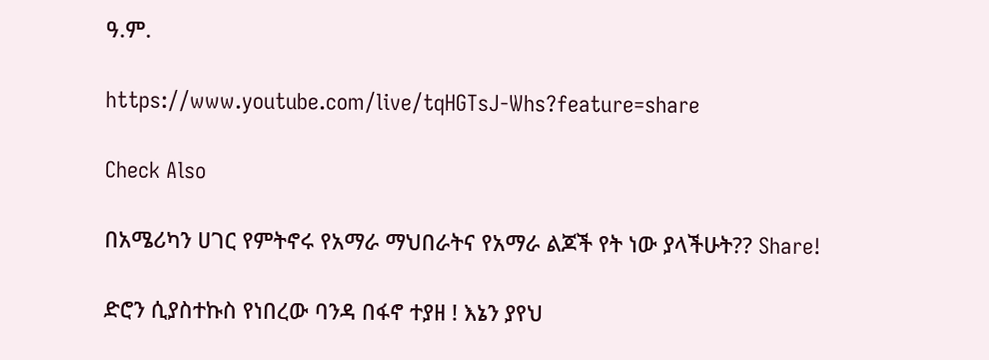ዓ.ም.

https://www.youtube.com/live/tqHGTsJ-Whs?feature=share

Check Also

በአሜሪካን ሀገር የምትኖሩ የአማራ ማህበራትና የአማራ ልጆች የት ነው ያላችሁት?? Share!

ድሮን ሲያስተኩስ የነበረው ባንዳ በፋኖ ተያዘ ! እኔን ያየህ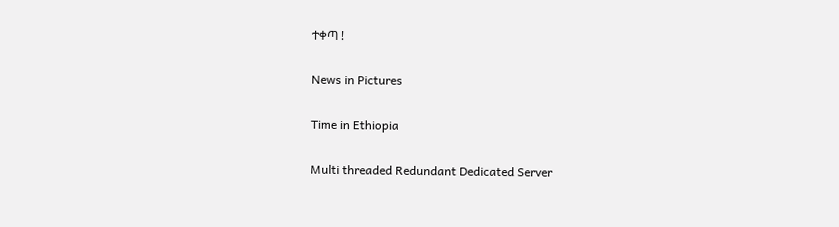ተቀጣ !

News in Pictures

Time in Ethiopia

Multi threaded Redundant Dedicated Server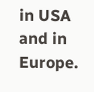in USA and in Europe.